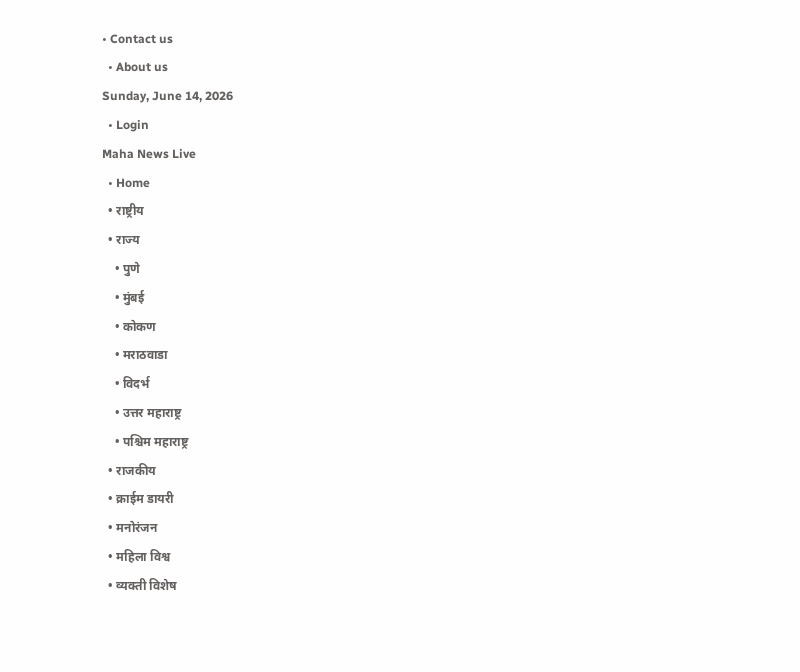• Contact us
  • About us
Sunday, June 14, 2026
  • Login
Maha News Live
  • Home
  • राष्ट्रीय
  • राज्य
    • पुणे
    • मुंबई
    • कोकण
    • मराठवाडा
    • विदर्भ
    • उत्तर महाराष्ट्र
    • पश्चिम महाराष्ट्र
  • राजकीय
  • क्राईम डायरी
  • मनोरंजन
  • महिला विश्व
  • व्यक्ती विशेष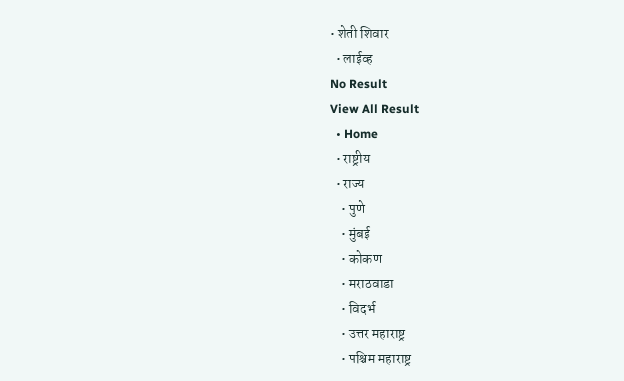• शेती शिवार
  • लाईव्ह
No Result
View All Result
  • Home
  • राष्ट्रीय
  • राज्य
    • पुणे
    • मुंबई
    • कोकण
    • मराठवाडा
    • विदर्भ
    • उत्तर महाराष्ट्र
    • पश्चिम महाराष्ट्र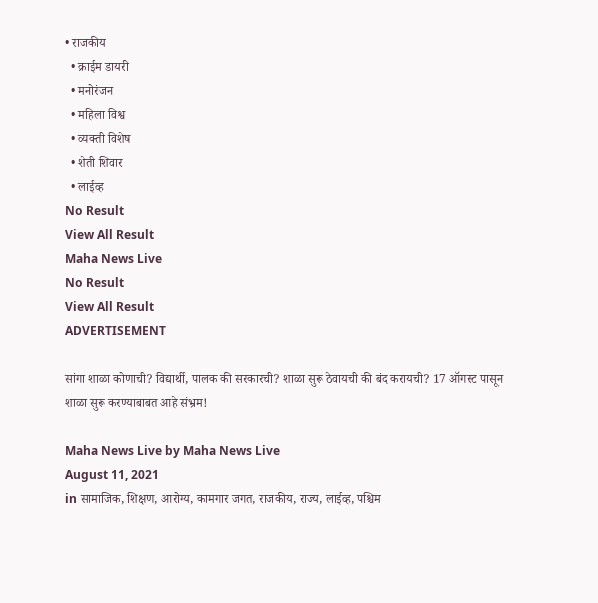• राजकीय
  • क्राईम डायरी
  • मनोरंजन
  • महिला विश्व
  • व्यक्ती विशेष
  • शेती शिवार
  • लाईव्ह
No Result
View All Result
Maha News Live
No Result
View All Result
ADVERTISEMENT

सांगा शाळा कोणाची? विद्यार्थी, पालक की सरकारची? शाळा सुरू ठेवायची की बंद करायची? 17 ऑगस्ट पासून शाळा सुरू करण्याबाबत आहे संभ्रम!

Maha News Live by Maha News Live
August 11, 2021
in सामाजिक, शिक्षण, आरोग्य, कामगार जगत, राजकीय, राज्य, लाईव्ह, पश्चिम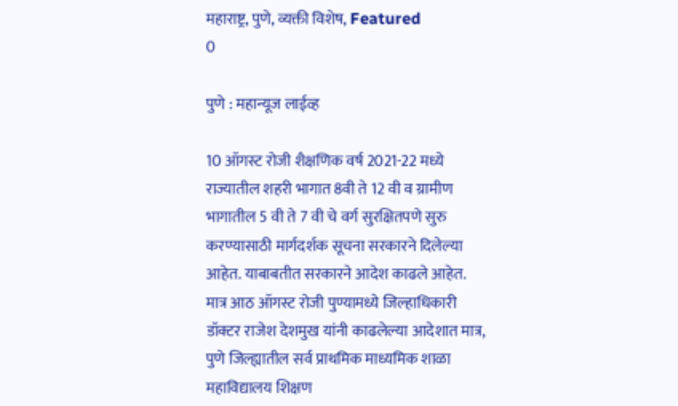महाराष्ट्र, पुणे, व्यक्ती विशेष, Featured
0

पुणे : महान्यूज लाईव्ह

10 ऑगस्ट रोजी शैक्षणिक वर्ष 2021-22 मध्ये राज्यातील शहरी भागात 8वी ते 12 वी व ग्रामीण भागातील 5 वी ते 7 वी चे वर्ग सुरक्षितपणे सुरु करण्यासाठी मार्गदर्शक सूचना सरकारने दिलेल्या आहेत. याबाबतीत सरकारने आदेश काढले आहेत. मात्र आठ ऑगस्ट रोजी पुण्यामध्ये जिल्हाधिकारी डॉक्टर राजेश देशमुख यांनी काढलेल्या आदेशात मात्र, पुणे जिल्ह्यातील सर्व प्राथमिक माध्यमिक शाळा महाविद्यालय शिक्षण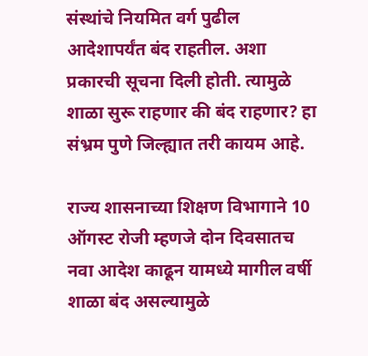संस्थांचे नियमित वर्ग पुढील आदेशापर्यंत बंद राहतील. अशा प्रकारची सूचना दिली होती. त्यामुळे शाळा सुरू राहणार की बंद राहणार? हा संभ्रम पुणे जिल्ह्यात तरी कायम आहे.

राज्य शासनाच्या शिक्षण विभागाने 10 ऑगस्ट रोजी म्हणजे दोन दिवसातच नवा आदेश काढून यामध्ये मागील वर्षी शाळा बंद असल्यामुळे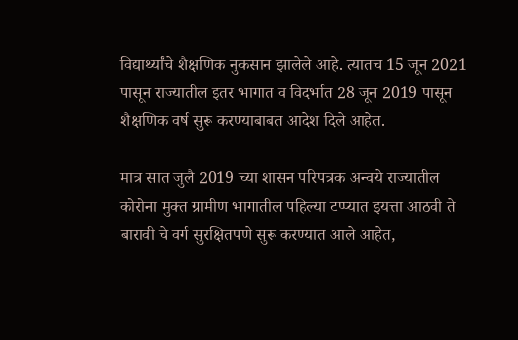विद्यार्थ्यांचे शैक्षणिक नुकसान झालेले आहे. त्यातच 15 जून 2021 पासून राज्यातील इतर भागात व विदर्भात 28 जून 2019 पासून शैक्षणिक वर्ष सुरू करण्याबाबत आदेश दिले आहेत.

मात्र सात जुलै 2019 च्या शासन परिपत्रक अन्वये राज्यातील कोरोना मुक्त ग्रामीण भागातील पहिल्या टप्प्यात इयत्ता आठवी ते बारावी चे वर्ग सुरक्षितपणे सुरू करण्यात आले आहेत,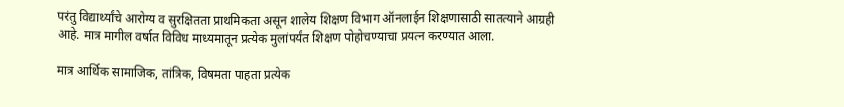परंतु विद्यार्थ्यांचे आरोग्य व सुरक्षितता प्राथमिकता असून शालेय शिक्षण विभाग ऑनलाईन शिक्षणासाठी सातत्याने आग्रही आहे. मात्र मागील वर्षात विविध माध्यमातून प्रत्येक मुलांपर्यंत शिक्षण पोहोचण्याचा प्रयत्न करण्यात आला.

मात्र आर्थिक सामाजिक, तांत्रिक, विषमता पाहता प्रत्येक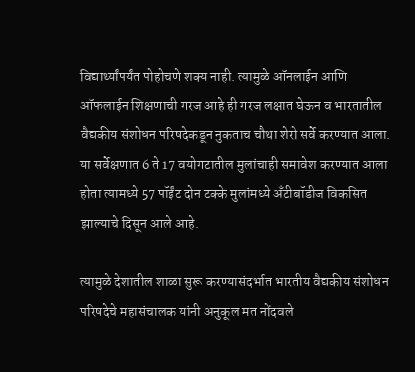विद्यार्थ्यांपर्यंत पोहोचणे शक्य नाही. त्यामुळे ऑनलाईन आणि ऑफलाईन शिक्षणाची गरज आहे ही गरज लक्षात घेऊन व भारतातील वैद्यकीय संशोधन परिषदेकडून नुकताच चौथा शेरो सर्वे करण्यात आला. या सर्वेक्षणात 6 ते 17 वयोगटातील मुलांचाही समावेश करण्यात आला होता त्यामध्ये 57 पॉईंट दोन टक्के मुलांमध्ये अँटीबॉडीज विकसित झाल्याचे दिसून आले आहे.

त्यामुळे देशातील शाळा सुरू करण्यासंदर्भात भारतीय वैद्यकीय संशोधन परिषदेचे महासंचालक यांनी अनुकूल मत नोंदवले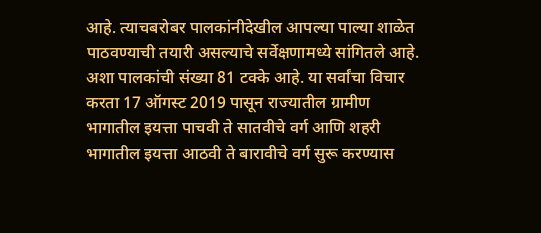आहे. त्याचबरोबर पालकांनीदेखील आपल्या पाल्या शाळेत पाठवण्याची तयारी असल्याचे सर्वेक्षणामध्ये सांगितले आहे. अशा पालकांची संख्या 81 टक्के आहे. या सर्वांचा विचार करता 17 ऑगस्ट 2019 पासून राज्यातील ग्रामीण भागातील इयत्ता पाचवी ते सातवीचे वर्ग आणि शहरी भागातील इयत्ता आठवी ते बारावीचे वर्ग सुरू करण्यास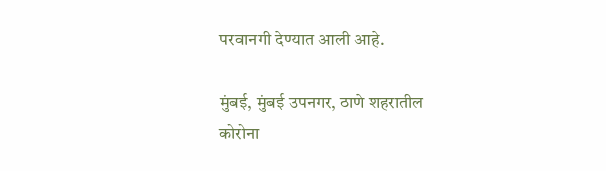परवानगी देण्यात आली आहे.

मुंबई, मुंबई उपनगर, ठाणे शहरातील कोरोना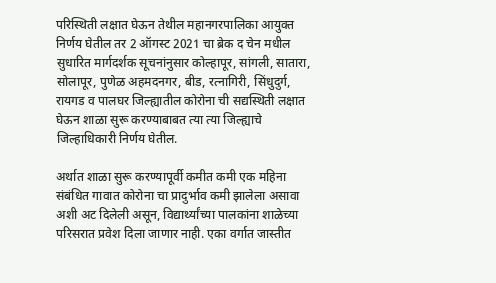परिस्थिती लक्षात घेऊन तेथील महानगरपालिका आयुक्त निर्णय घेतील तर 2 ऑगस्ट 2021 चा ब्रेक द चेन मधील सुधारित मार्गदर्शक सूचनांनुसार कोल्हापूर, सांगली, सातारा, सोलापूर, पुणेळ अहमदनगर, बीड, रत्नागिरी, सिंधुदुर्ग, रायगड व पालघर जिल्ह्यातील कोरोना ची सद्यस्थिती लक्षात घेऊन शाळा सुरू करण्याबाबत त्या त्या जिल्ह्याचे जिल्हाधिकारी निर्णय घेतील.

अर्थात शाळा सुरू करण्यापूर्वी कमीत कमी एक महिना संबंधित गावात कोरोना चा प्रादुर्भाव कमी झालेला असावा अशी अट दिलेली असून, विद्यार्थ्यांच्या पालकांना शाळेच्या परिसरात प्रवेश दिला जाणार नाही. एका वर्गात जास्तीत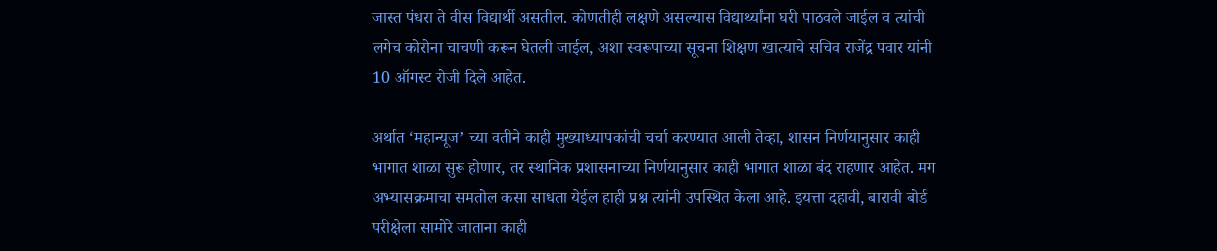जास्त पंधरा ते वीस विद्यार्थी असतील. कोणतीही लक्षणे असल्यास विद्यार्थ्यांना घरी पाठवले जाईल व त्यांची लगेच कोरोना चाचणी करून घेतली जाईल, अशा स्वरूपाच्या सूचना शिक्षण खात्याचे सचिव राजेंद्र पवार यांनी 10 ऑगस्ट रोजी दिले आहेत.

अर्थात ‘महान्यूज’ च्या वतीने काही मुख्याध्यापकांची चर्चा करण्यात आली तेव्हा, शासन निर्णयानुसार काही भागात शाळा सुरू होणार, तर स्थानिक प्रशासनाच्या निर्णयानुसार काही भागात शाळा बंद राहणार आहेत. मग अभ्यासक्रमाचा समतोल कसा साधता येईल हाही प्रश्न त्यांनी उपस्थित केला आहे. इयत्ता दहावी, बारावी बोर्ड परीक्षेला सामोरे जाताना काही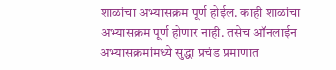शाळांचा अभ्यासक्रम पूर्ण होईल. काही शाळांचा अभ्यासक्रम पूर्ण होणार नाही. तसेच ऑनलाईन अभ्यासक्रमांमध्ये सुद्धा प्रचंड प्रमाणात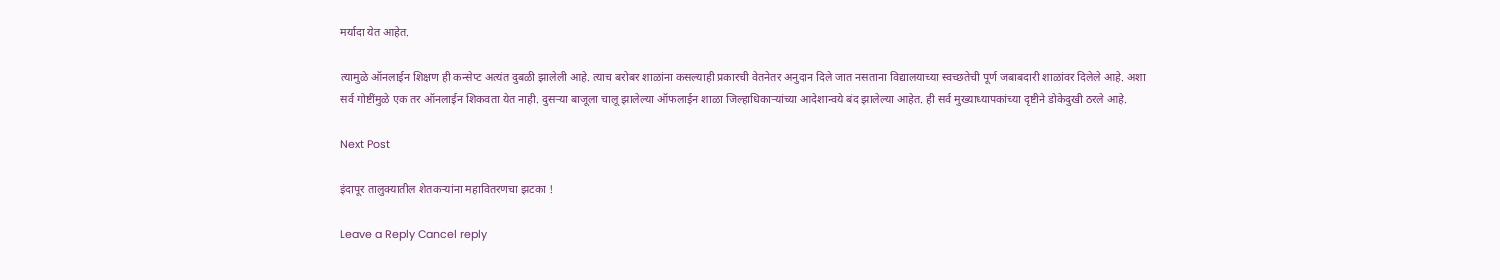मर्यादा येत आहेत.

त्यामुळे ऑनलाईन शिक्षण ही कन्सेप्ट अत्यंत दुबळी झालेली आहे. त्याच बरोबर शाळांना कसल्याही प्रकारची वेतनेतर अनुदान दिले जात नसताना विद्यालयाच्या स्वच्छतेची पूर्ण जबाबदारी शाळांवर दिलेले आहे. अशा सर्व गोष्टींमुळे एक तर ऑनलाईन शिकवता येत नाही. दुसऱ्या बाजूला चालू झालेल्या ऑफलाईन शाळा जिल्हाधिकाऱ्यांच्या आदेशान्वये बंद झालेल्या आहेत. ही सर्व मुख्याध्यापकांच्या दृष्टीने डोकेदुखी ठरले आहे.

Next Post

इंदापूर तालुक्यातील शेतकऱ्यांना महावितरणचा झटका !

Leave a Reply Cancel reply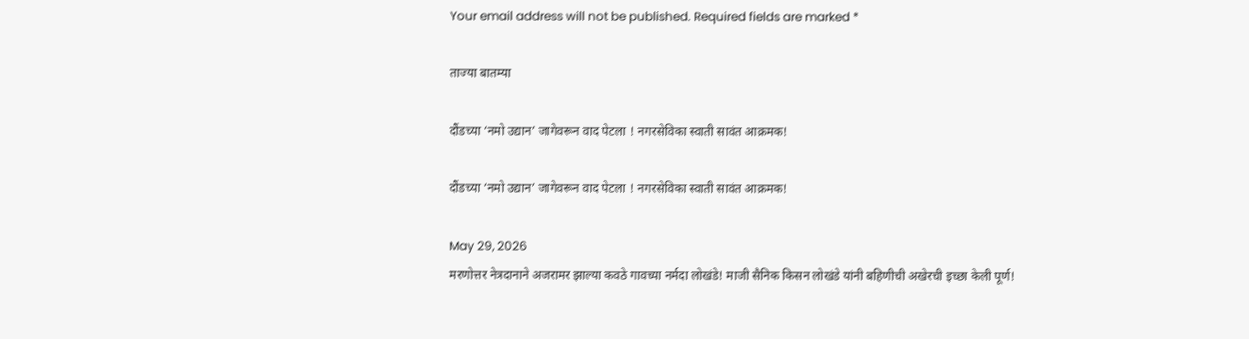Your email address will not be published. Required fields are marked *

ताज्या बातम्या

दौंडच्या ‘नमो उद्यान’ जागेवरून वाद पेटला ! नगरसेविका स्वाती सावंत आक्रमक!

दौंडच्या ‘नमो उद्यान’ जागेवरून वाद पेटला ! नगरसेविका स्वाती सावंत आक्रमक!

May 29, 2026
मरणोत्तर नेत्रदानाने अजरामर झाल्या कवठे गावच्या नर्मदा लोखंडे! माजी सैनिक किसन लोखंडे यांनी बहिणीची अखेरची इच्छा केली पूर्ण!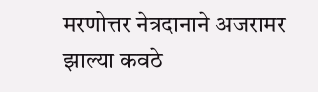मरणोत्तर नेत्रदानाने अजरामर झाल्या कवठे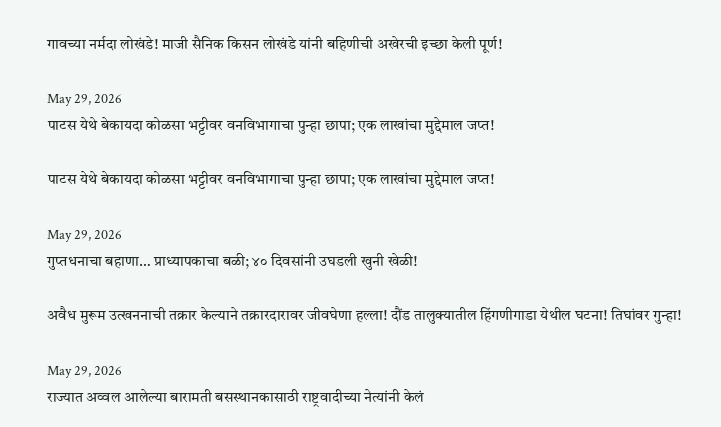गावच्या नर्मदा लोखंडे! माजी सैनिक किसन लोखंडे यांनी बहिणीची अखेरची इच्छा केली पूर्ण!

May 29, 2026
पाटस येथे बेकायदा कोळसा भट्टीवर वनविभागाचा पुन्हा छापा; एक लाखांचा मुद्देमाल जप्त!

पाटस येथे बेकायदा कोळसा भट्टीवर वनविभागाचा पुन्हा छापा; एक लाखांचा मुद्देमाल जप्त!

May 29, 2026
गुप्तधनाचा बहाणा… प्राध्यापकाचा बळी; ४० दिवसांनी उघडली खुनी खेळी!

अवैध मुरूम उत्खननाची तक्रार केल्याने तक्रारदारावर जीवघेणा हल्ला! दौंड तालुक्यातील हिंगणीगाडा येथील घटना! तिघांवर गुन्हा!

May 29, 2026
राज्यात अव्वल आलेल्या बारामती बसस्थानकासाठी राष्ट्रवादीच्या नेत्यांनी केलं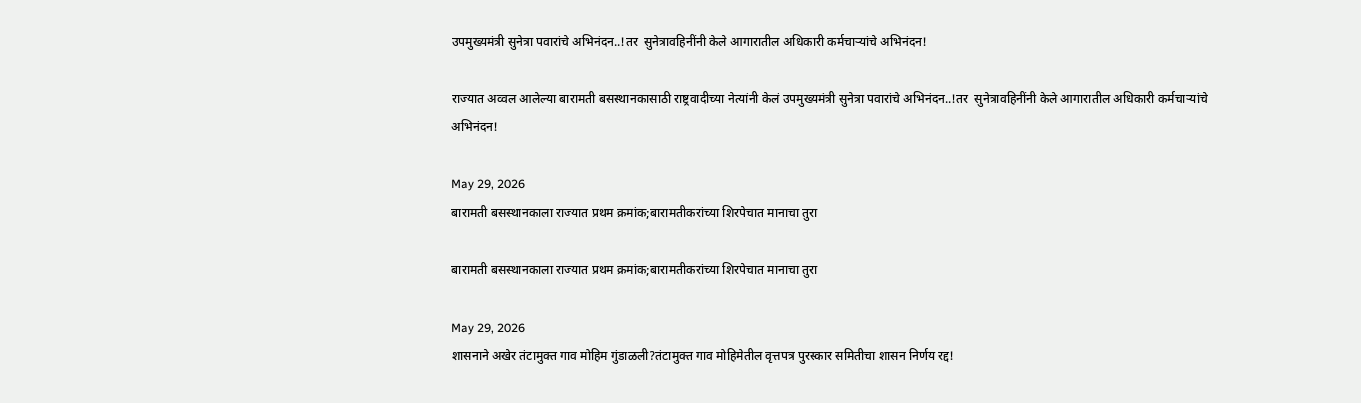उपमुख्यमंत्री सुनेत्रा पवारांचे अभिनंदन..!तर  सुनेत्रावहिनींनी केले आगारातील अधिकारी कर्मचाऱ्यांचे अभिनंदन!

राज्यात अव्वल आलेल्या बारामती बसस्थानकासाठी राष्ट्रवादीच्या नेत्यांनी केलं उपमुख्यमंत्री सुनेत्रा पवारांचे अभिनंदन..!तर  सुनेत्रावहिनींनी केले आगारातील अधिकारी कर्मचाऱ्यांचे अभिनंदन!

May 29, 2026
बारामती बसस्थानकाला राज्यात प्रथम क्रमांक;बारामतीकरांच्या शिरपेचात मानाचा तुरा

बारामती बसस्थानकाला राज्यात प्रथम क्रमांक;बारामतीकरांच्या शिरपेचात मानाचा तुरा

May 29, 2026
शासनाने अखेर तंटामुक्त गाव मोहिम गुंडाळली?तंटामुक्त गाव मोहिमेतील वृत्तपत्र पुरस्कार समितीचा शासन निर्णय रद्द!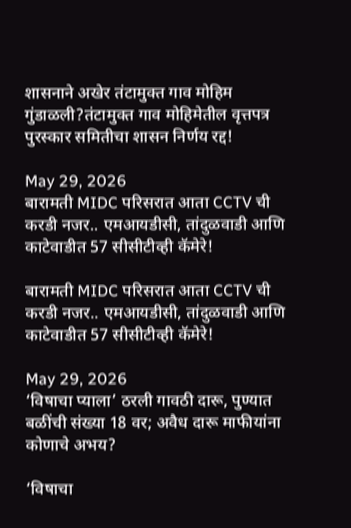शासनाने अखेर तंटामुक्त गाव मोहिम गुंडाळली?तंटामुक्त गाव मोहिमेतील वृत्तपत्र पुरस्कार समितीचा शासन निर्णय रद्द!

May 29, 2026
बारामती MIDC परिसरात आता CCTV ची करडी नजर.. एमआयडीसी, तांदुळवाडी आणि काटेवाडीत 57 सीसीटीव्ही कॅमेरे!

बारामती MIDC परिसरात आता CCTV ची करडी नजर.. एमआयडीसी, तांदुळवाडी आणि काटेवाडीत 57 सीसीटीव्ही कॅमेरे!

May 29, 2026
‘विषाचा प्याला’ ठरली गावठी दारू, पुण्यात बळींची संख्या 18 वर; अवैध दारू माफीयांना कोणाचे अभय?

‘विषाचा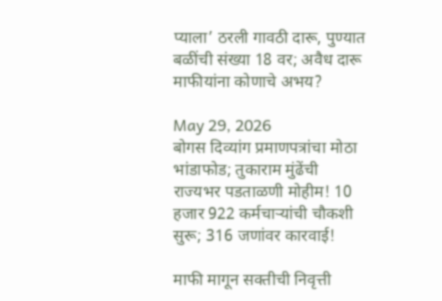प्याला’ ठरली गावठी दारू, पुण्यात बळींची संख्या 18 वर; अवैध दारू माफीयांना कोणाचे अभय?

May 29, 2026
बोगस दिव्यांग प्रमाणपत्रांचा मोठा भांडाफोड; तुकाराम मुंढेंची राज्यभर पडताळणी मोहीम! 10 हजार 922 कर्मचाऱ्यांची चौकशी सुरू; 316 जणांवर कारवाई!

माफी मागून सक्तीची निवृत्ती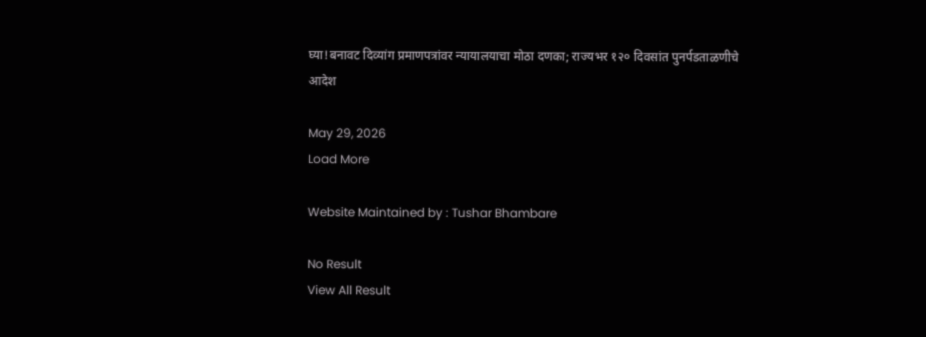घ्या!बनावट दिव्यांग प्रमाणपत्रांवर न्यायालयाचा मोठा दणका; राज्यभर १२० दिवसांत पुनर्पडताळणीचे आदेश

May 29, 2026
Load More

Website Maintained by : Tushar Bhambare

No Result
View All Result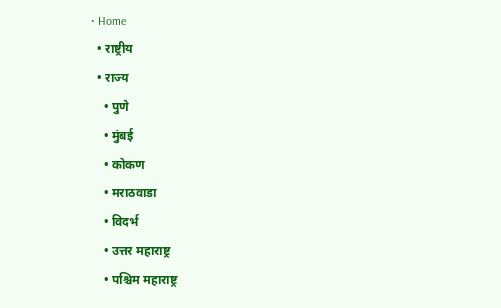• Home
  • राष्ट्रीय
  • राज्य
    • पुणे
    • मुंबई
    • कोकण
    • मराठवाडा
    • विदर्भ
    • उत्तर महाराष्ट्र
    • पश्चिम महाराष्ट्र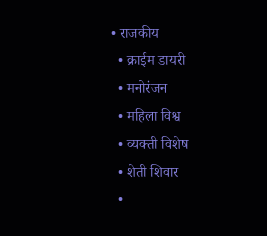• राजकीय
  • क्राईम डायरी
  • मनोरंजन
  • महिला विश्व
  • व्यक्ती विशेष
  • शेती शिवार
  •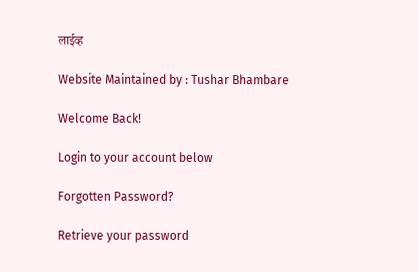लाईव्ह

Website Maintained by : Tushar Bhambare

Welcome Back!

Login to your account below

Forgotten Password?

Retrieve your password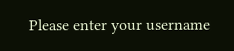Please enter your username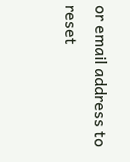or email address to reset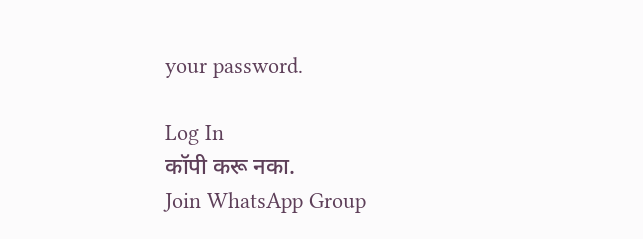your password.

Log In
कॉपी करू नका.
Join WhatsApp Group